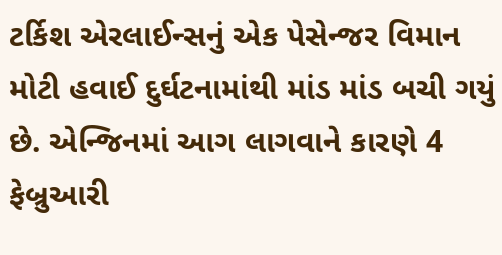ટર્કિશ એરલાઈન્સનું એક પેસેન્જર વિમાન મોટી હવાઈ દુર્ઘટનામાંથી માંડ માંડ બચી ગયું છે. એન્જિનમાં આગ લાગવાને કારણે 4 ફેબ્રુઆરી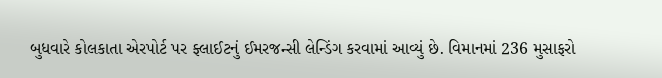બુધવારે કોલકાતા એરપોર્ટ પર ફ્લાઈટનું ઈમરજન્સી લેન્ડિંગ કરવામાં આવ્યું છે. વિમાનમાં 236 મુસાફરો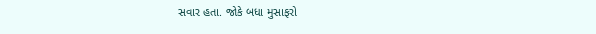સવાર હતા. જોકે બધા મુસાફરો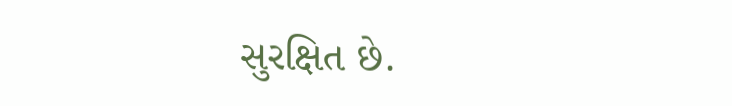સુરક્ષિત છે.